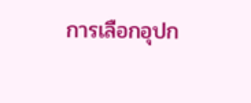การเลือกอุปก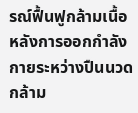รณ์ฟื้นฟูกล้ามเนื้อหลังการออกกำลังกายระหว่างปืนนวดกล้าม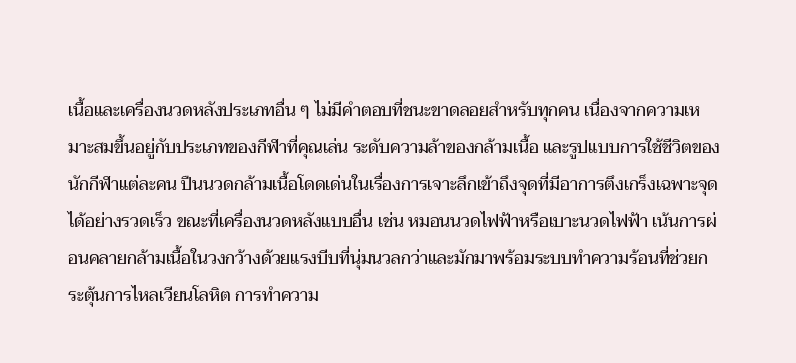เนื้อและเครื่องนวดหลังประเภทอื่น ๆ ไม่มีคำตอบที่ชนะขาดลอยสำหรับทุกคน เนื่องจากความเหมาะสมขึ้นอยู่กับประเภทของกีฬาที่คุณเล่น ระดับความล้าของกล้ามเนื้อ และรูปแบบการใช้ชีวิตของนักกีฬาแต่ละคน ปืนนวดกล้ามเนื้อโดดเด่นในเรื่องการเจาะลึกเข้าถึงจุดที่มีอาการตึงเกร็งเฉพาะจุดได้อย่างรวดเร็ว ขณะที่เครื่องนวดหลังแบบอื่น เช่น หมอนนวดไฟฟ้าหรือเบาะนวดไฟฟ้า เน้นการผ่อนคลายกล้ามเนื้อในวงกว้างด้วยแรงบีบที่นุ่มนวลกว่าและมักมาพร้อมระบบทำความร้อนที่ช่วยกระตุ้นการไหลเวียนโลหิต การทำความ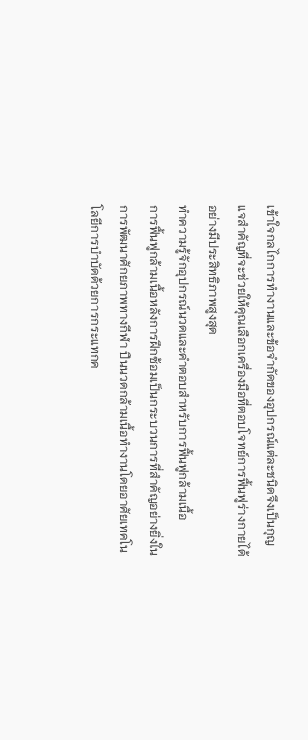เข้าใจกลไกการทำงานและข้อจำกัดของอุปกรณ์แต่ละชนิดจึงเป็นกุญแจสำคัญที่จะช่วยให้คุณเลือกเครื่องมือที่ตอบโจทย์การฟื้นฟูร่างกายได้อย่างมีประสิทธิภาพสูงสุด
ทำความรู้จักอุปกรณ์นวดและคำตอบสำหรับการฟื้นฟูกล้ามเนื้อ
การฟื้นฟูกล้ามเนื้อหลังการฝึกซ้อมเป็นกระบวนการที่สำคัญอย่างยิ่งในการพัฒนาศักยภาพทางกีฬา ปืนนวดกล้ามเนื้อทำงานโดยอาศัยเทคโนโลยีการบำบัดด้วยการกระแทกค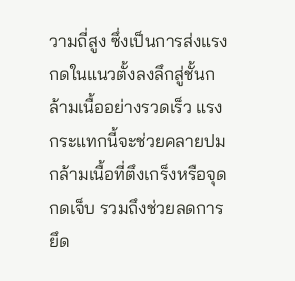วามถี่สูง ซึ่งเป็นการส่งแรงกดในแนวตั้งลงลึกสู่ชั้นกล้ามเนื้ออย่างรวดเร็ว แรงกระแทกนี้จะช่วยคลายปมกล้ามเนื้อที่ตึงเกร็งหรือจุดกดเจ็บ รวมถึงช่วยลดการยึด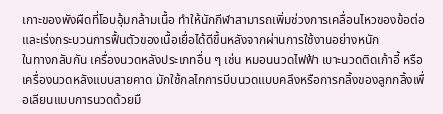เกาะของพังผืดที่โอบอุ้มกล้ามเนื้อ ทำให้นักกีฬาสามารถเพิ่มช่วงการเคลื่อนไหวของข้อต่อและเร่งกระบวนการฟื้นตัวของเนื้อเยื่อได้ดีขึ้นหลังจากผ่านการใช้งานอย่างหนัก
ในทางกลับกัน เครื่องนวดหลังประเภทอื่น ๆ เช่น หมอนนวดไฟฟ้า เบาะนวดติดเก้าอี้ หรือเครื่องนวดหลังแบบสายคาด มักใช้กลไกการบีบนวดแบบคลึงหรือการกลิ้งของลูกกลิ้งเพื่อเลียนแบบการนวดด้วยมื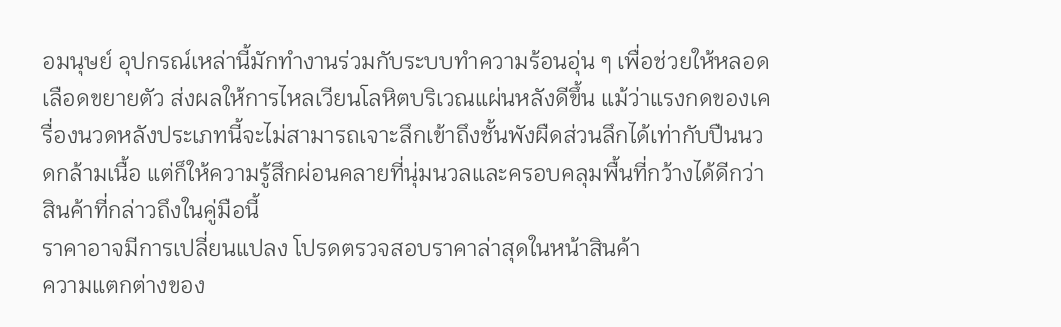อมนุษย์ อุปกรณ์เหล่านี้มักทำงานร่วมกับระบบทำความร้อนอุ่น ๆ เพื่อช่วยให้หลอดเลือดขยายตัว ส่งผลให้การไหลเวียนโลหิตบริเวณแผ่นหลังดีขึ้น แม้ว่าแรงกดของเครื่องนวดหลังประเภทนี้จะไม่สามารถเจาะลึกเข้าถึงชั้นพังผืดส่วนลึกได้เท่ากับปืนนวดกล้ามเนื้อ แต่ก็ให้ความรู้สึกผ่อนคลายที่นุ่มนวลและครอบคลุมพื้นที่กว้างได้ดีกว่า
สินค้าที่กล่าวถึงในคู่มือนี้
ราคาอาจมีการเปลี่ยนแปลง โปรดตรวจสอบราคาล่าสุดในหน้าสินค้า
ความแตกต่างของ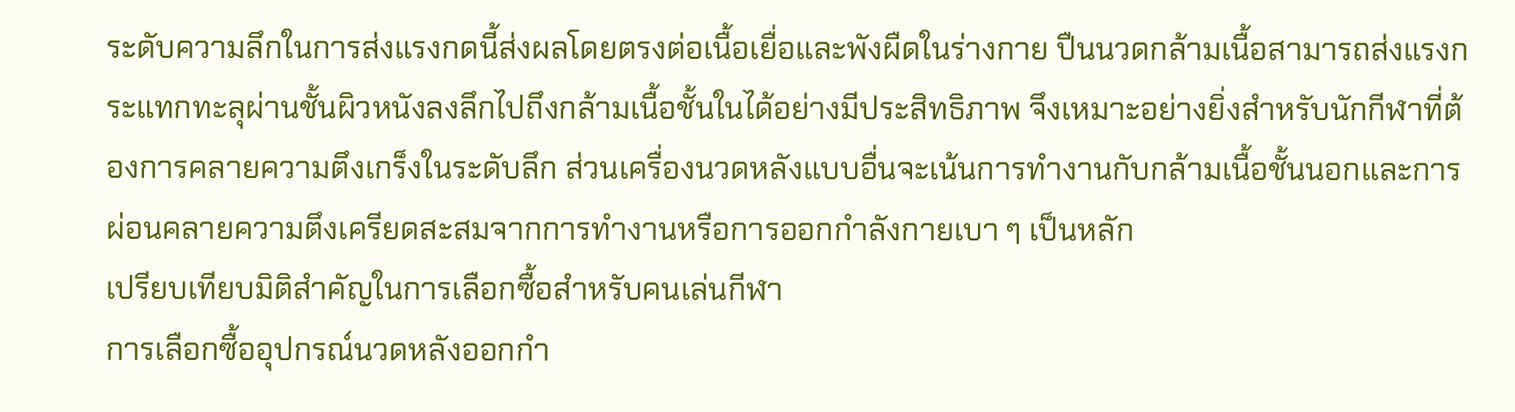ระดับความลึกในการส่งแรงกดนี้ส่งผลโดยตรงต่อเนื้อเยื่อและพังผืดในร่างกาย ปืนนวดกล้ามเนื้อสามารถส่งแรงกระแทกทะลุผ่านชั้นผิวหนังลงลึกไปถึงกล้ามเนื้อชั้นในได้อย่างมีประสิทธิภาพ จึงเหมาะอย่างยิ่งสำหรับนักกีฬาที่ต้องการคลายความตึงเกร็งในระดับลึก ส่วนเครื่องนวดหลังแบบอื่นจะเน้นการทำงานกับกล้ามเนื้อชั้นนอกและการผ่อนคลายความตึงเครียดสะสมจากการทำงานหรือการออกกำลังกายเบา ๆ เป็นหลัก
เปรียบเทียบมิติสำคัญในการเลือกซื้อสำหรับคนเล่นกีฬา
การเลือกซื้ออุปกรณ์นวดหลังออกกำ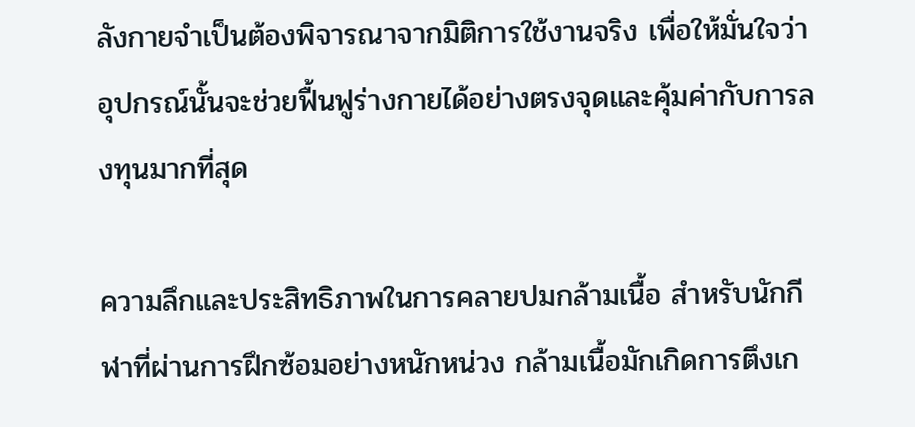ลังกายจำเป็นต้องพิจารณาจากมิติการใช้งานจริง เพื่อให้มั่นใจว่าอุปกรณ์นั้นจะช่วยฟื้นฟูร่างกายได้อย่างตรงจุดและคุ้มค่ากับการลงทุนมากที่สุด

ความลึกและประสิทธิภาพในการคลายปมกล้ามเนื้อ สำหรับนักกีฬาที่ผ่านการฝึกซ้อมอย่างหนักหน่วง กล้ามเนื้อมักเกิดการตึงเก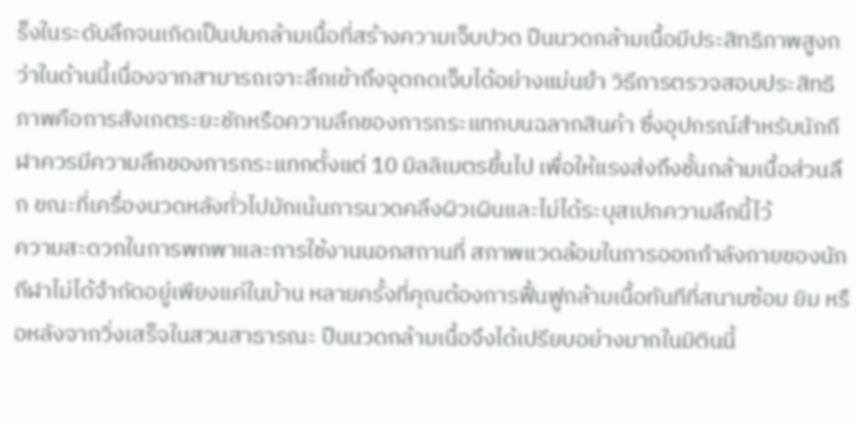ร็งในระดับลึกจนเกิดเป็นปมกล้ามเนื้อที่สร้างความเจ็บปวด ปืนนวดกล้ามเนื้อมีประสิทธิภาพสูงกว่าในด้านนี้เนื่องจากสามารถเจาะลึกเข้าถึงจุดกดเจ็บได้อย่างแม่นยำ วิธีการตรวจสอบประสิทธิภาพคือการสังเกตระยะชักหรือความลึกของการกระแทกบนฉลากสินค้า ซึ่งอุปกรณ์สำหรับนักกีฬาควรมีความลึกของการกระแทกตั้งแต่ 10 มิลลิเมตรขึ้นไป เพื่อให้แรงส่งถึงชั้นกล้ามเนื้อส่วนลึก ขณะที่เครื่องนวดหลังทั่วไปมักเน้นการนวดคลึงผิวเผินและไม่ได้ระบุสเปกความลึกนี้ไว้
ความสะดวกในการพกพาและการใช้งานนอกสถานที่ สภาพแวดล้อมในการออกกำลังกายของนักกีฬาไม่ได้จำกัดอยู่เพียงแค่ในบ้าน หลายครั้งที่คุณต้องการฟื้นฟูกล้ามเนื้อทันทีที่สนามซ้อม ยิม หรือหลังจากวิ่งเสร็จในสวนสาธารณะ ปืนนวดกล้ามเนื้อจึงได้เปรียบอย่างมากในมิตินนี้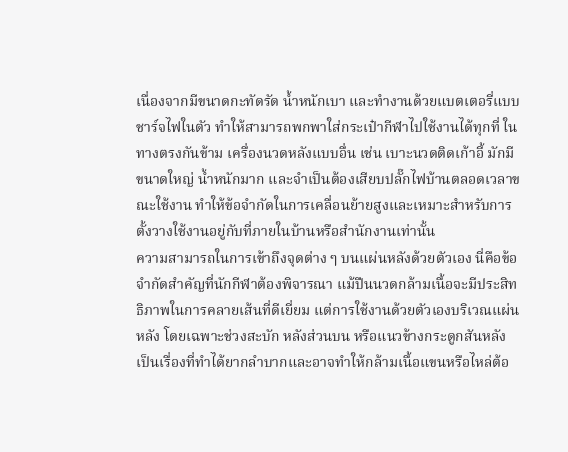เนื่องจากมีขนาดกะทัดรัด น้ำหนักเบา และทำงานด้วยแบตเตอรี่แบบชาร์จไฟในตัว ทำให้สามารถพกพาใส่กระเป๋ากีฬาไปใช้งานได้ทุกที่ ในทางตรงกันข้าม เครื่องนวดหลังแบบอื่น เช่น เบาะนวดติดเก้าอี้ มักมีขนาดใหญ่ น้ำหนักมาก และจำเป็นต้องเสียบปลั๊กไฟบ้านตลอดเวลาขณะใช้งาน ทำให้ข้อจำกัดในการเคลื่อนย้ายสูงและเหมาะสำหรับการตั้งวางใช้งานอยู่กับที่ภายในบ้านหรือสำนักงานเท่านั้น
ความสามารถในการเข้าถึงจุดต่าง ๆ บนแผ่นหลังด้วยตัวเอง นี่คือข้อจำกัดสำคัญที่นักกีฬาต้องพิจารณา แม้ปืนนวดกล้ามเนื้อจะมีประสิทธิภาพในการคลายเส้นที่ดีเยี่ยม แต่การใช้งานด้วยตัวเองบริเวณแผ่นหลัง โดยเฉพาะช่วงสะบัก หลังส่วนบน หรือแนวข้างกระดูกสันหลัง เป็นเรื่องที่ทำได้ยากลำบากและอาจทำให้กล้ามเนื้อแขนหรือไหล่ต้อ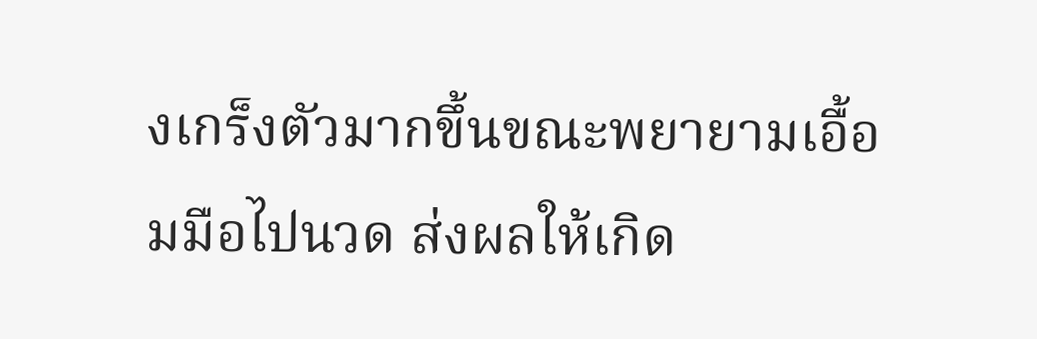งเกร็งตัวมากขึ้นขณะพยายามเอื้อมมือไปนวด ส่งผลให้เกิด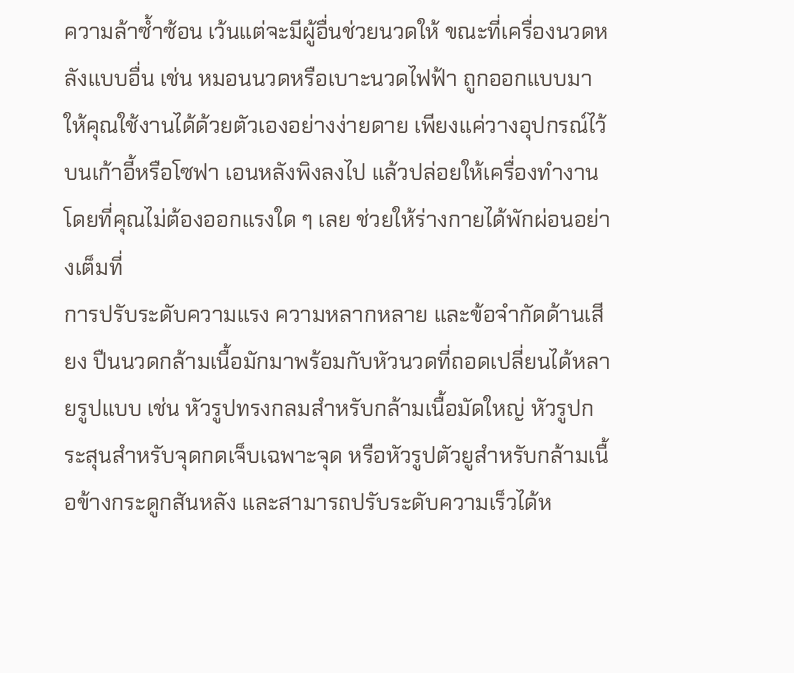ความล้าซ้ำซ้อน เว้นแต่จะมีผู้อื่นช่วยนวดให้ ขณะที่เครื่องนวดหลังแบบอื่น เช่น หมอนนวดหรือเบาะนวดไฟฟ้า ถูกออกแบบมาให้คุณใช้งานได้ด้วยตัวเองอย่างง่ายดาย เพียงแค่วางอุปกรณ์ไว้บนเก้าอี้หรือโซฟา เอนหลังพิงลงไป แล้วปล่อยให้เครื่องทำงานโดยที่คุณไม่ต้องออกแรงใด ๆ เลย ช่วยให้ร่างกายได้พักผ่อนอย่างเต็มที่
การปรับระดับความแรง ความหลากหลาย และข้อจำกัดด้านเสียง ปืนนวดกล้ามเนื้อมักมาพร้อมกับหัวนวดที่ถอดเปลี่ยนได้หลายรูปแบบ เช่น หัวรูปทรงกลมสำหรับกล้ามเนื้อมัดใหญ่ หัวรูปกระสุนสำหรับจุดกดเจ็บเฉพาะจุด หรือหัวรูปตัวยูสำหรับกล้ามเนื้อข้างกระดูกสันหลัง และสามารถปรับระดับความเร็วได้ห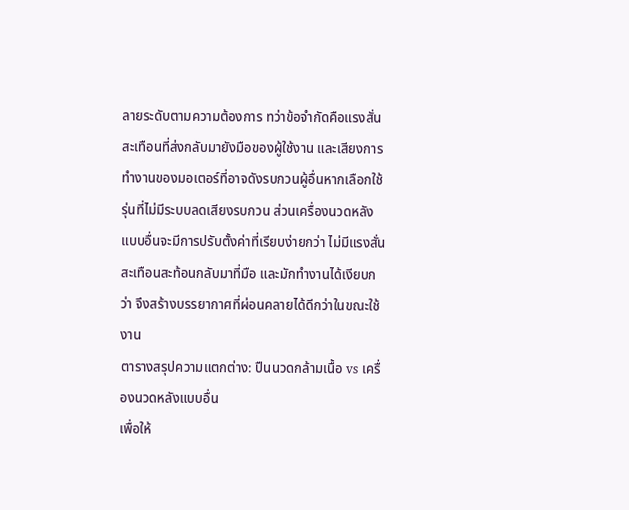ลายระดับตามความต้องการ ทว่าข้อจำกัดคือแรงสั่นสะเทือนที่ส่งกลับมายังมือของผู้ใช้งาน และเสียงการทำงานของมอเตอร์ที่อาจดังรบกวนผู้อื่นหากเลือกใช้รุ่นที่ไม่มีระบบลดเสียงรบกวน ส่วนเครื่องนวดหลังแบบอื่นจะมีการปรับตั้งค่าที่เรียบง่ายกว่า ไม่มีแรงสั่นสะเทือนสะท้อนกลับมาที่มือ และมักทำงานได้เงียบกว่า จึงสร้างบรรยากาศที่ผ่อนคลายได้ดีกว่าในขณะใช้งาน
ตารางสรุปความแตกต่าง: ปืนนวดกล้ามเนื้อ vs เครื่องนวดหลังแบบอื่น
เพื่อให้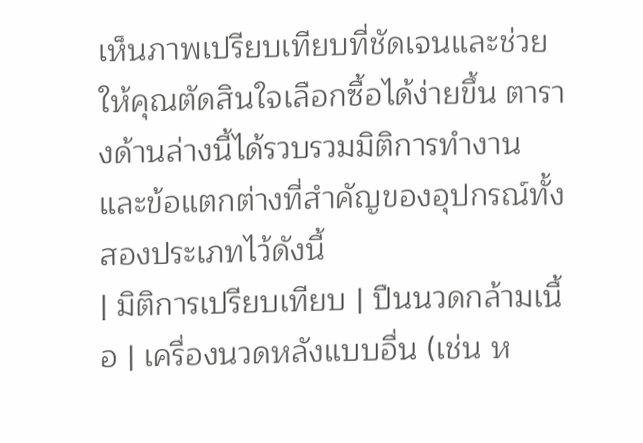เห็นภาพเปรียบเทียบที่ชัดเจนและช่วยให้คุณตัดสินใจเลือกซื้อได้ง่ายขึ้น ตารางด้านล่างนี้ได้รวบรวมมิติการทำงานและข้อแตกต่างที่สำคัญของอุปกรณ์ทั้งสองประเภทไว้ดังนี้
| มิติการเปรียบเทียบ | ปืนนวดกล้ามเนื้อ | เครื่องนวดหลังแบบอื่น (เช่น ห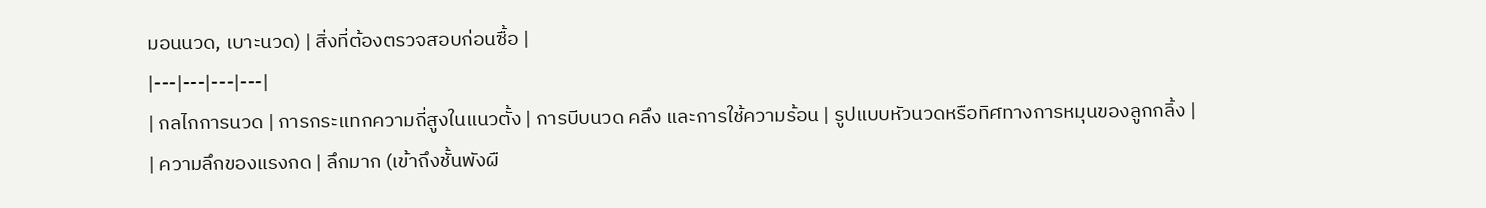มอนนวด, เบาะนวด) | สิ่งที่ต้องตรวจสอบก่อนซื้อ |
|---|---|---|---|
| กลไกการนวด | การกระแทกความถี่สูงในแนวตั้ง | การบีบนวด คลึง และการใช้ความร้อน | รูปแบบหัวนวดหรือทิศทางการหมุนของลูกกลิ้ง |
| ความลึกของแรงกด | ลึกมาก (เข้าถึงชั้นพังผื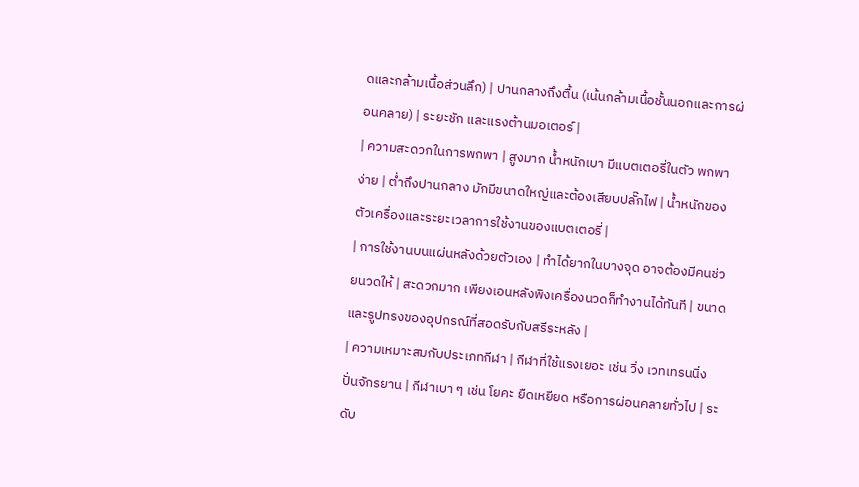ดและกล้ามเนื้อส่วนลึก) | ปานกลางถึงตื้น (เน้นกล้ามเนื้อชั้นนอกและการผ่อนคลาย) | ระยะชัก และแรงต้านมอเตอร์ |
| ความสะดวกในการพกพา | สูงมาก น้ำหนักเบา มีแบตเตอรี่ในตัว พกพาง่าย | ต่ำถึงปานกลาง มักมีขนาดใหญ่และต้องเสียบปลั๊กไฟ | น้ำหนักของตัวเครื่องและระยะเวลาการใช้งานของแบตเตอรี่ |
| การใช้งานบนแผ่นหลังด้วยตัวเอง | ทำได้ยากในบางจุด อาจต้องมีคนช่วยนวดให้ | สะดวกมาก เพียงเอนหลังพิงเครื่องนวดก็ทำงานได้ทันที | ขนาดและรูปทรงของอุปกรณ์ที่สอดรับกับสรีระหลัง |
| ความเหมาะสมกับประเภทกีฬา | กีฬาที่ใช้แรงเยอะ เช่น วิ่ง เวทเทรนนิ่ง ปั่นจักรยาน | กีฬาเบา ๆ เช่น โยคะ ยืดเหยียด หรือการผ่อนคลายทั่วไป | ระดับ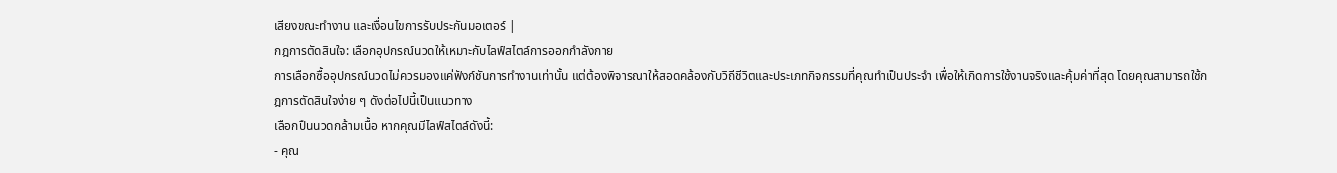เสียงขณะทำงาน และเงื่อนไขการรับประกันมอเตอร์ |
กฎการตัดสินใจ: เลือกอุปกรณ์นวดให้เหมาะกับไลฟ์สไตล์การออกกำลังกาย
การเลือกซื้ออุปกรณ์นวดไม่ควรมองแค่ฟังก์ชันการทำงานเท่านั้น แต่ต้องพิจารณาให้สอดคล้องกับวิถีชีวิตและประเภทกิจกรรมที่คุณทำเป็นประจำ เพื่อให้เกิดการใช้งานจริงและคุ้มค่าที่สุด โดยคุณสามารถใช้กฎการตัดสินใจง่าย ๆ ดังต่อไปนี้เป็นแนวทาง
เลือกปืนนวดกล้ามเนื้อ หากคุณมีไลฟ์สไตล์ดังนี้:
- คุณ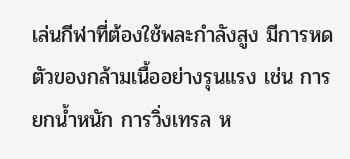เล่นกีฬาที่ต้องใช้พละกำลังสูง มีการหดตัวของกล้ามเนื้ออย่างรุนแรง เช่น การยกน้ำหนัก การวิ่งเทรล ห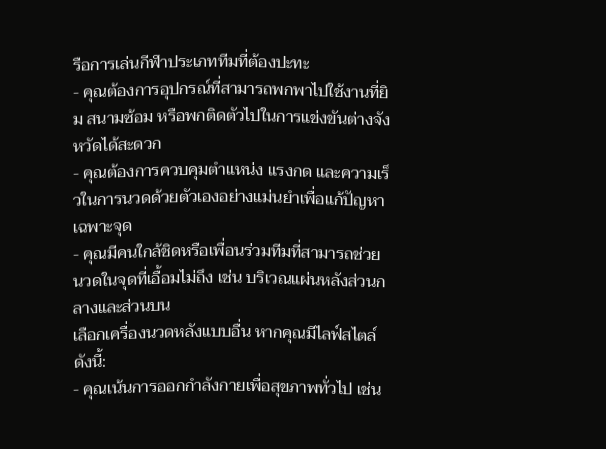รือการเล่นกีฬาประเภททีมที่ต้องปะทะ
- คุณต้องการอุปกรณ์ที่สามารถพกพาไปใช้งานที่ยิม สนามซ้อม หรือพกติดตัวไปในการแข่งขันต่างจังหวัดได้สะดวก
- คุณต้องการควบคุมตำแหน่ง แรงกด และความเร็วในการนวดด้วยตัวเองอย่างแม่นยำเพื่อแก้ปัญหาเฉพาะจุด
- คุณมีคนใกล้ชิดหรือเพื่อนร่วมทีมที่สามารถช่วยนวดในจุดที่เอื้อมไม่ถึง เช่น บริเวณแผ่นหลังส่วนกลางและส่วนบน
เลือกเครื่องนวดหลังแบบอื่น หากคุณมีไลฟ์สไตล์ดังนี้:
- คุณเน้นการออกกำลังกายเพื่อสุขภาพทั่วไป เช่น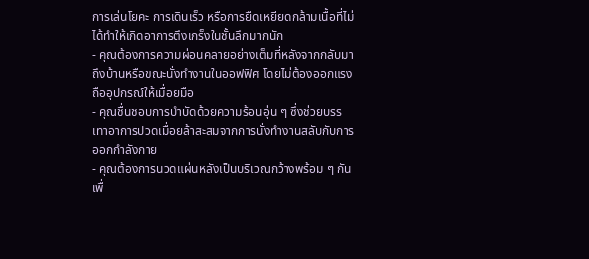การเล่นโยคะ การเดินเร็ว หรือการยืดเหยียดกล้ามเนื้อที่ไม่ได้ทำให้เกิดอาการตึงเกร็งในชั้นลึกมากนัก
- คุณต้องการความผ่อนคลายอย่างเต็มที่หลังจากกลับมาถึงบ้านหรือขณะนั่งทำงานในออฟฟิศ โดยไม่ต้องออกแรงถืออุปกรณ์ให้เมื่อยมือ
- คุณชื่นชอบการบำบัดด้วยความร้อนอุ่น ๆ ซึ่งช่วยบรรเทาอาการปวดเมื่อยล้าสะสมจากการนั่งทำงานสลับกับการออกกำลังกาย
- คุณต้องการนวดแผ่นหลังเป็นบริเวณกว้างพร้อม ๆ กันเพื่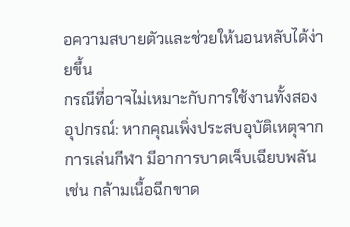อความสบายตัวและช่วยให้นอนหลับได้ง่ายขึ้น
กรณีที่อาจไม่เหมาะกับการใช้งานทั้งสองอุปกรณ์: หากคุณเพิ่งประสบอุบัติเหตุจากการเล่นกีฬา มีอาการบาดเจ็บเฉียบพลัน เช่น กล้ามเนื้อฉีกขาด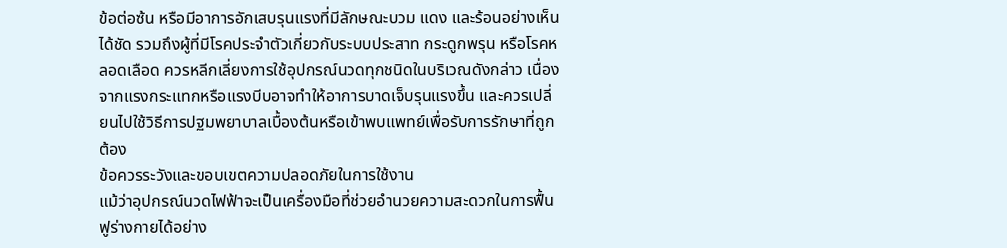ข้อต่อซ้น หรือมีอาการอักเสบรุนแรงที่มีลักษณะบวม แดง และร้อนอย่างเห็นได้ชัด รวมถึงผู้ที่มีโรคประจำตัวเกี่ยวกับระบบประสาท กระดูกพรุน หรือโรคหลอดเลือด ควรหลีกเลี่ยงการใช้อุปกรณ์นวดทุกชนิดในบริเวณดังกล่าว เนื่องจากแรงกระแทกหรือแรงบีบอาจทำให้อาการบาดเจ็บรุนแรงขึ้น และควรเปลี่ยนไปใช้วิธีการปฐมพยาบาลเบื้องต้นหรือเข้าพบแพทย์เพื่อรับการรักษาที่ถูกต้อง
ข้อควรระวังและขอบเขตความปลอดภัยในการใช้งาน
แม้ว่าอุปกรณ์นวดไฟฟ้าจะเป็นเครื่องมือที่ช่วยอำนวยความสะดวกในการฟื้นฟูร่างกายได้อย่าง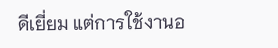ดีเยี่ยม แต่การใช้งานอ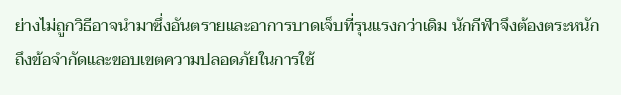ย่างไม่ถูกวิธีอาจนำมาซึ่งอันตรายและอาการบาดเจ็บที่รุนแรงกว่าเดิม นักกีฬาจึงต้องตระหนักถึงข้อจำกัดและขอบเขตความปลอดภัยในการใช้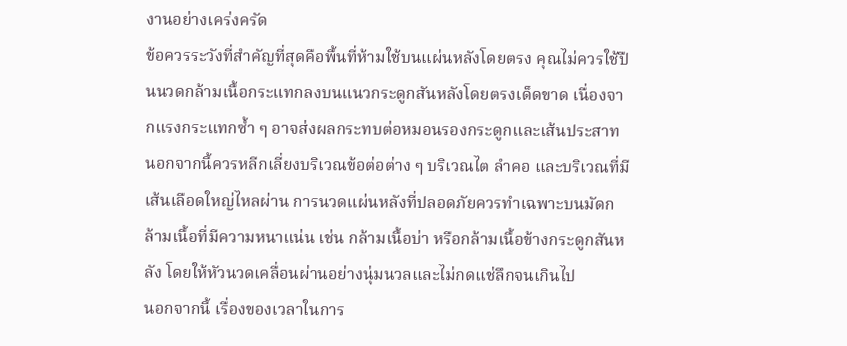งานอย่างเคร่งครัด
ข้อควรระวังที่สำคัญที่สุดคือพื้นที่ห้ามใช้บนแผ่นหลังโดยตรง คุณไม่ควรใช้ปืนนวดกล้ามเนื้อกระแทกลงบนแนวกระดูกสันหลังโดยตรงเด็ดขาด เนื่องจากแรงกระแทกซ้ำ ๆ อาจส่งผลกระทบต่อหมอนรองกระดูกและเส้นประสาท นอกจากนี้ควรหลีกเลี่ยงบริเวณข้อต่อต่าง ๆ บริเวณไต ลำคอ และบริเวณที่มีเส้นเลือดใหญ่ไหลผ่าน การนวดแผ่นหลังที่ปลอดภัยควรทำเฉพาะบนมัดกล้ามเนื้อที่มีความหนาแน่น เช่น กล้ามเนื้อบ่า หรือกล้ามเนื้อข้างกระดูกสันหลัง โดยให้หัวนวดเคลื่อนผ่านอย่างนุ่มนวลและไม่กดแช่ลึกจนเกินไป
นอกจากนี้ เรื่องของเวลาในการ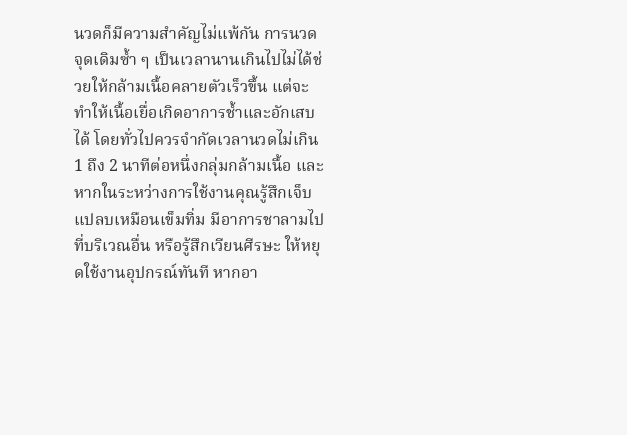นวดก็มีความสำคัญไม่แพ้กัน การนวดจุดเดิมซ้ำ ๆ เป็นเวลานานเกินไปไม่ได้ช่วยให้กล้ามเนื้อคลายตัวเร็วขึ้น แต่จะทำให้เนื้อเยื่อเกิดอาการช้ำและอักเสบได้ โดยทั่วไปควรจำกัดเวลานวดไม่เกิน 1 ถึง 2 นาทีต่อหนึ่งกลุ่มกล้ามเนื้อ และหากในระหว่างการใช้งานคุณรู้สึกเจ็บแปลบเหมือนเข็มทิ่ม มีอาการชาลามไปที่บริเวณอื่น หรือรู้สึกเวียนศีรษะ ให้หยุดใช้งานอุปกรณ์ทันที หากอา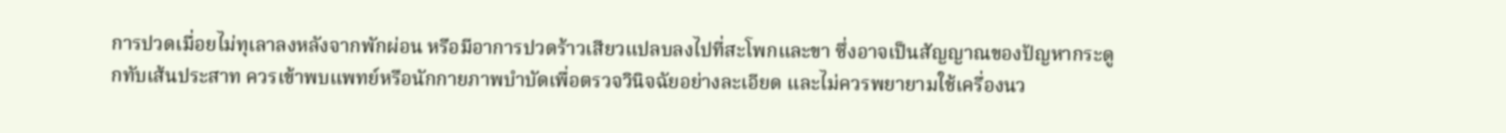การปวดเมื่อยไม่ทุเลาลงหลังจากพักผ่อน หรือมีอาการปวดร้าวเสียวแปลบลงไปที่สะโพกและขา ซึ่งอาจเป็นสัญญาณของปัญหากระดูกทับเส้นประสาท ควรเข้าพบแพทย์หรือนักกายภาพบำบัดเพื่อตรวจวินิจฉัยอย่างละเอียด และไม่ควรพยายามใช้เครื่องนว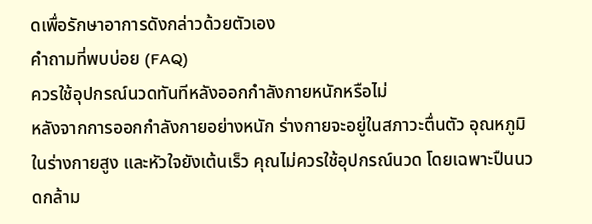ดเพื่อรักษาอาการดังกล่าวด้วยตัวเอง
คำถามที่พบบ่อย (FAQ)
ควรใช้อุปกรณ์นวดทันทีหลังออกกำลังกายหนักหรือไม่
หลังจากการออกกำลังกายอย่างหนัก ร่างกายจะอยู่ในสภาวะตื่นตัว อุณหภูมิในร่างกายสูง และหัวใจยังเต้นเร็ว คุณไม่ควรใช้อุปกรณ์นวด โดยเฉพาะปืนนวดกล้าม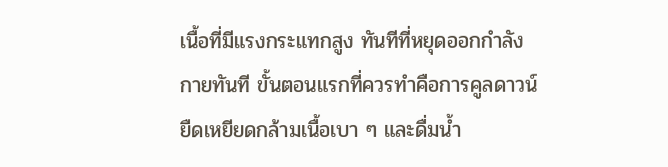เนื้อที่มีแรงกระแทกสูง ทันทีที่หยุดออกกำลังกายทันที ขั้นตอนแรกที่ควรทำคือการคูลดาวน์ ยืดเหยียดกล้ามเนื้อเบา ๆ และดื่มน้ำ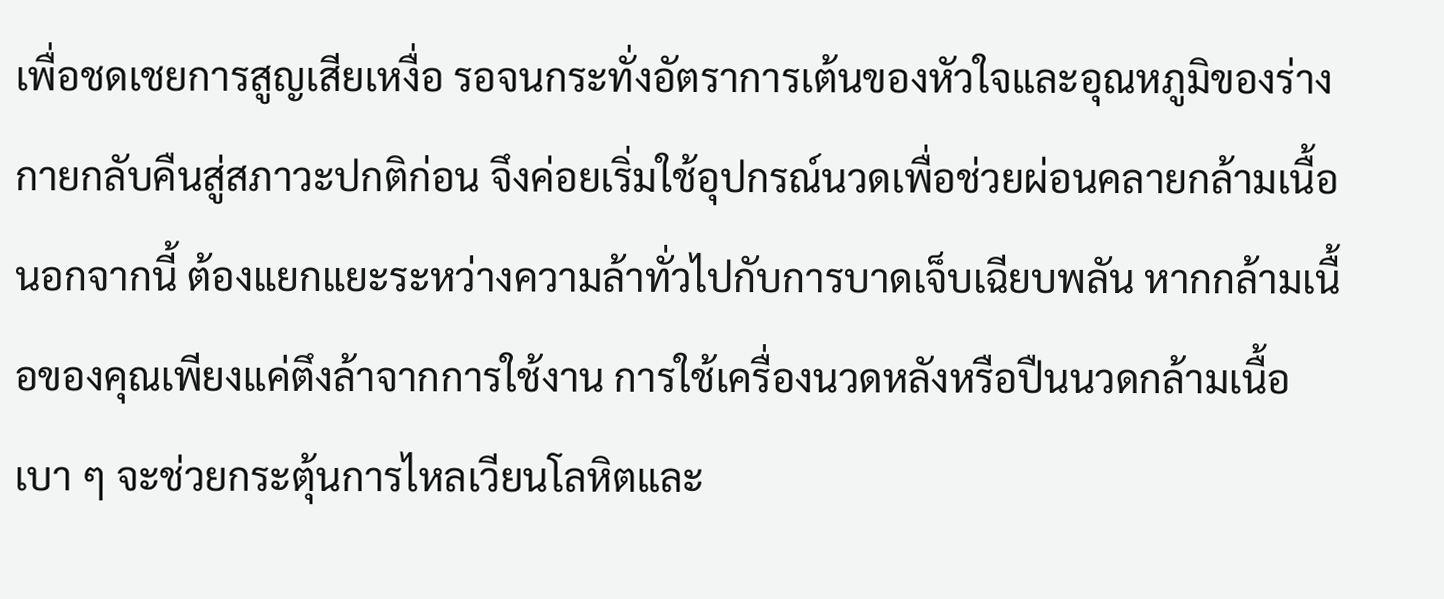เพื่อชดเชยการสูญเสียเหงื่อ รอจนกระทั่งอัตราการเต้นของหัวใจและอุณหภูมิของร่างกายกลับคืนสู่สภาวะปกติก่อน จึงค่อยเริ่มใช้อุปกรณ์นวดเพื่อช่วยผ่อนคลายกล้ามเนื้อ
นอกจากนี้ ต้องแยกแยะระหว่างความล้าทั่วไปกับการบาดเจ็บเฉียบพลัน หากกล้ามเนื้อของคุณเพียงแค่ตึงล้าจากการใช้งาน การใช้เครื่องนวดหลังหรือปืนนวดกล้ามเนื้อเบา ๆ จะช่วยกระตุ้นการไหลเวียนโลหิตและ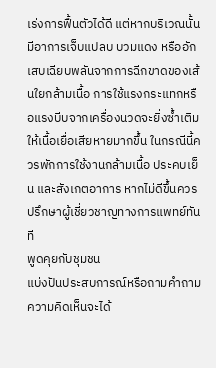เร่งการฟื้นตัวได้ดี แต่หากบริเวณนั้นมีอาการเจ็บแปลบ บวมแดง หรืออักเสบเฉียบพลันจากการฉีกขาดของเส้นใยกล้ามเนื้อ การใช้แรงกระแทกหรือแรงบีบจากเครื่องนวดจะยิ่งซ้ำเติมให้เนื้อเยื่อเสียหายมากขึ้น ในกรณีนี้ควรพักการใช้งานกล้ามเนื้อ ประคบเย็น และสังเกตอาการ หากไม่ดีขึ้นควรปรึกษาผู้เชี่ยวชาญทางการแพทย์ทันที
พูดคุยกับชุมชน
แบ่งปันประสบการณ์หรือถามคำถาม ความคิดเห็นจะได้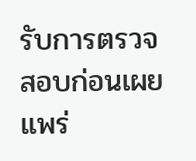รับการตรวจสอบก่อนเผยแพร่